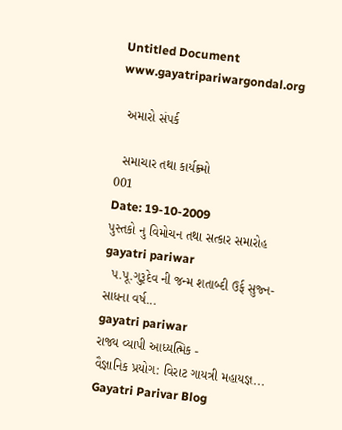Untitled Document
www.gayatripariwargondal.org

  અમારો સંપર્ક

  સમાચાર તથા કાર્યક્ર્મો
001
Date: 19-10-2009
પુસ્તકો નુ વિમોચન તથા સત્કાર સમારોહ
gayatri pariwar
  પ.પૂ.ગુરૂદેવ ની જન્મ શતાબ્દી ઉર્ફ સુજ્ન-સાધના વર્ષ...
gayatri pariwar
રાજ્ય વ્યાપી આધ્યત્મિક -
વૈજ્ઞાનિક પ્રયોગ: વિરાટ ગાયત્રી મહાયજ્ઞ...
Gayatri Parivar Blog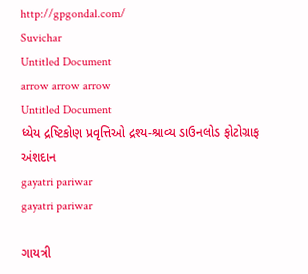http://gpgondal.com/
Suvichar
Untitled Document
arrow arrow arrow
Untitled Document
ધ્યેય દ્રષ્ટિકોણ પ્રવૃત્તિઓ દ્રશ્ય-શ્રાવ્ય ડાઉનલોડ ફોટોગ્રાફ અંશદાન
gayatri pariwar
gayatri pariwar

ગાયત્રી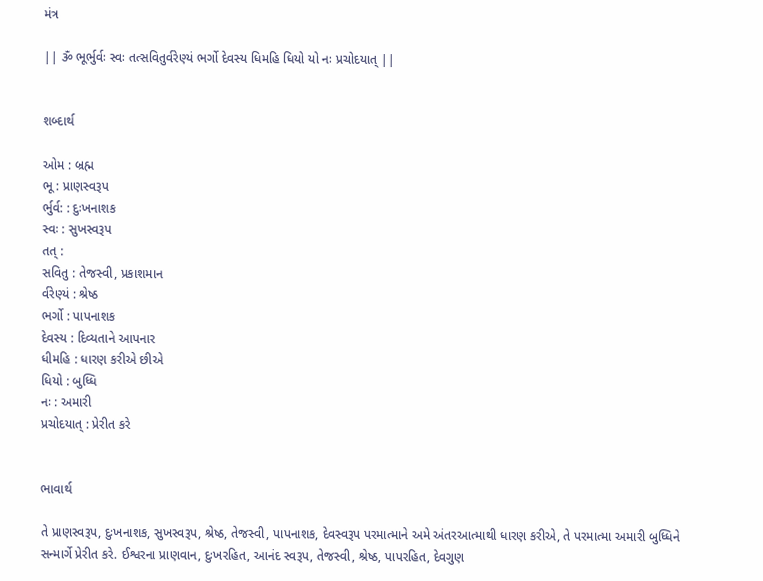મંત્ર

|| ૐ ભૂર્ભુર્વઃ સ્વઃ તત્સવિતુર્વરેણ્યં ભર્ગો દેવસ્ય ધિમહિ ધિયો યો નઃ પ્રચોદયાત્‌ ||


શબ્દાર્થ

ઓમ : બ્રહ્મ
ભૂ : પ્રાણસ્વરૂપ
ર્ભુર્વ: : દુઃખનાશક
સ્વઃ : સુખસ્વરૂપ
તત્‌ :
સવિતુ : તેજસ્વી, પ્રકાશમાન
ર્વરેણ્યં : શ્રેષ્ઠ
ભર્ગો : પાપનાશક
દેવસ્ય : દિવ્યતાને આપનાર
ધીમહિ : ધારણ કરીએ છીએ
ધિયો : બુધ્ધિ
નઃ : અમારી
પ્રચોદયાત્‌ : પ્રેરીત કરે


ભાવાર્થ

તે પ્રાણસ્વરૂપ, દુઃખનાશક, સુખસ્વરૂપ, શ્રેષ્ઠ, તેજસ્વી, પાપનાશક, દેવસ્વરૂપ પરમાત્માને અમે અંતરઆત્માથી ધારણ કરીએ, તે પરમાત્મા અમારી બુધ્ધિને સન્માર્ગે પ્રેરીત કરે. ઈશ્વરના પ્રાણવાન, દુઃખરહિત, આનંદ સ્વરૂપ, તેજસ્વી, શ્રેષ્ઠ, પાપરહિત, દેવગુણ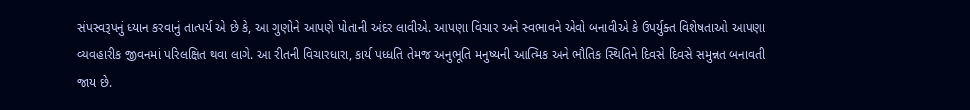સંપસ્વરૂપનું ધ્યાન કરવાનું તાત્પર્ય એ છે કે, આ ગુણોને આપણે પોતાની અંદર લાવીએ. આપણા વિચાર અને સ્વભાવને એવો બનાવીએ કે ઉપર્યુક્ત વિશેષતાઓ આપણા વ્યવહારીક જીવનમાં પરિલક્ષિત થવા લાગે. આ રીતની વિચારધારા, કાર્ય પધ્ધતિ તેમજ અનુભૂતિ મનુષ્યની આત્મિક અને ભૌતિક સ્થિતિને દિવસે દિવસે સમુન્નત બનાવતી જાય છે.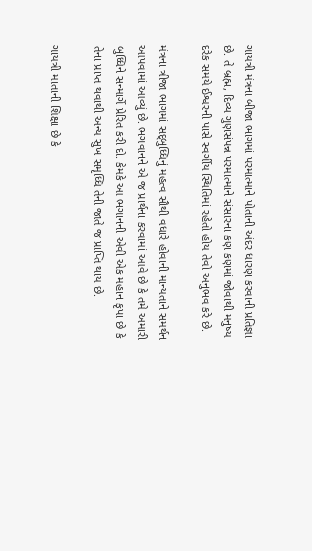ગાયત્રી મંત્રના બીજા ભાગમાં પરમાત્માને પોતાની અંદર ધારણ કરવાની પ્રતિજ્ઞા છે. તે બ્રહ્મ, દિવ્ય ગુણસંપન્ન પરમાત્માને સંસારના કણ કણમાં જોવાથી મનુષ્ય દરેક સમયે ઈશ્વરની પાસે સ્વર્ગીય સ્થિતિમાં રહેતો હોય તેવો અનુભવ કરે છે.

મંત્રના ત્રીજા ભાગમાં સદ્‌બુધ્ધિનું મહત્વ સૌથી વધારે હોવાની માન્યતાને સમર્થન આપવામાં આવ્યું છે. ભગવાનને એ જ પ્રાર્થના કરવામાં આવે છે કે તમે અમારી બુધ્ધિને સન્માર્ગે પ્રેરિત કરી દો. કેમકે આ ભગાનની એવી એક મહાન કૃપા છે કે તેના પ્રાપ્ત થવાથી અન્ય સુખ સમૃધ્ધિ તેની જાતે જ પ્રાપ્તિ થાય છે.

ગાયત્રી માતાની શિક્ષા છે કે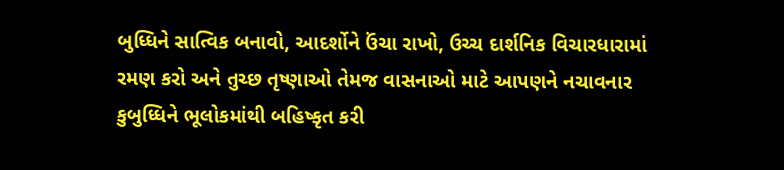બુધ્ધિને સાત્વિક બનાવો, આદર્શોને ઉંચા રાખો, ઉચ્ચ દાર્શનિક વિચારધારામાં રમણ કરો અને તુચ્છ તૃષ્ણાઓ તેમજ વાસનાઓ માટે આપણને નચાવનાર કુબુધ્ધિને ભૂલોકમાંથી બહિષ્કૃત કરી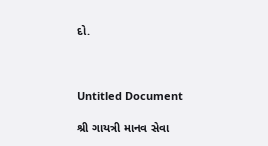દો.



Untitled Document

શ્રી ગાયત્રી માનવ સેવા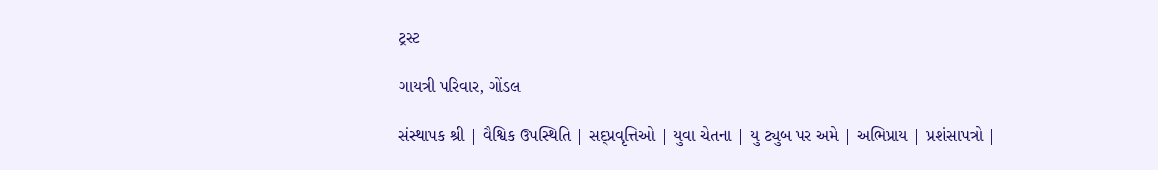ટ્રસ્ટ

ગાયત્રી પરિવાર, ગોંડલ

સંસ્થાપક શ્રી | વૈશ્વિક ઉપસ્થિતિ | સદ્પ્રવૃત્તિઓ | યુવા ચેતના | યુ ટ્યુબ પર અમે | અભિપ્રાય | પ્રશંસાપત્રો |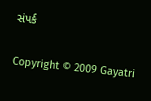સંપર્ક

Copyright © 2009 Gayatri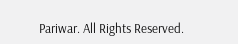Pariwar. All Rights Reserved.